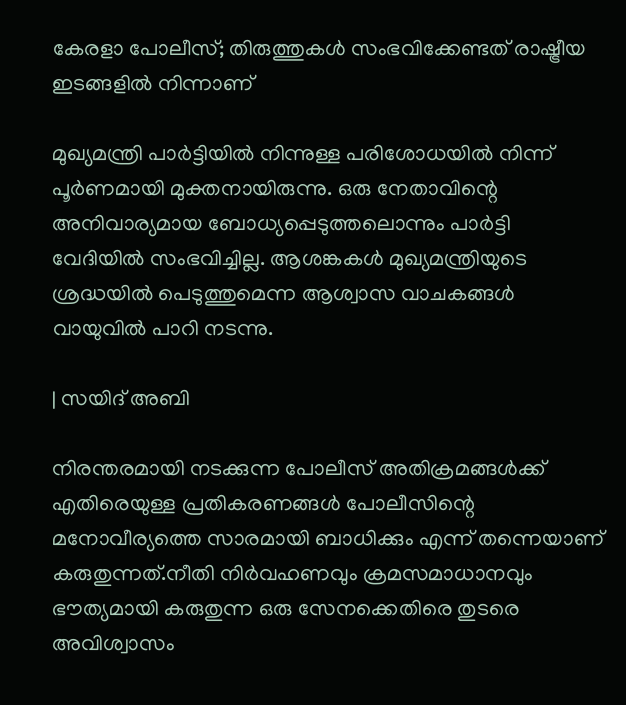കേരളാ പോലീസ്; തിരുത്തുകൾ സംഭവിക്കേണ്ടത് രാഷ്ട്രീയ ഇടങ്ങളിൽ നിന്നാണ്

മുഖ്യമന്ത്രി പാർട്ടിയിൽ നിന്നുള്ള പരിശോധയിൽ നിന്ന് പൂർണമായി മുക്തനായിരുന്നു. ഒരു നേതാവിന്റെ അനിവാര്യമായ ബോധ്യപ്പെടുത്തലൊന്നും പാർട്ടി വേദിയിൽ സംഭവിച്ചില്ല. ആശങ്കകൾ മുഖ്യമന്ത്രിയുടെ ശ്രദ്ധയിൽ പെടുത്തുമെന്ന ആശ്വാസ വാചകങ്ങൾ വായുവിൽ പാറി നടന്നു.

| സയിദ് അബി

നിരന്തരമായി നടക്കുന്ന പോലീസ് അതിക്രമങ്ങൾക്ക് എതിരെയുള്ള പ്രതികരണങ്ങൾ പോലീസിന്റെ മനോവീര്യത്തെ സാരമായി ബാധിക്കും എന്ന് തന്നെയാണ് കരുതുന്നത്.നീതി നിർവഹണവും ക്രമസമാധാനവും ഭൗത്യമായി കരുതുന്ന ഒരു സേനക്കെതിരെ തുടരെ അവിശ്വാസം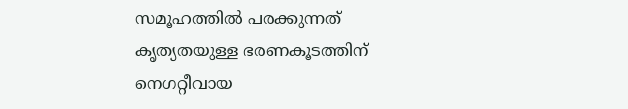സമൂഹത്തിൽ പരക്കുന്നത് കൃത്യതയുള്ള ഭരണകൂടത്തിന് നെഗറ്റീവായ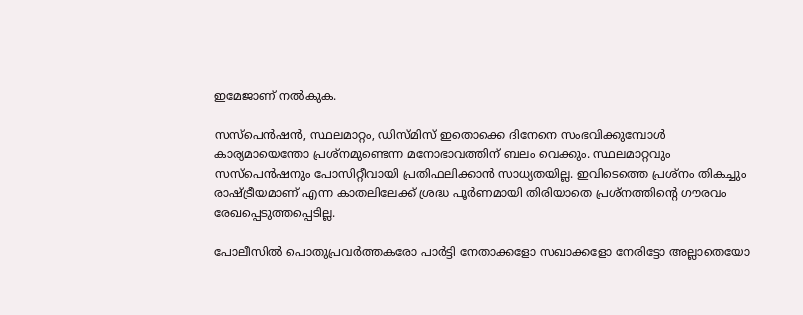ഇമേജാണ് നൽകുക.

സസ്‌പെൻഷൻ, സ്ഥലമാറ്റം, ഡിസ്മിസ് ഇതൊക്കെ ദിനേനെ സംഭവിക്കുമ്പോൾ കാര്യമായെന്തോ പ്രശ്നമുണ്ടെന്ന മനോഭാവത്തിന് ബലം വെക്കും. സ്ഥലമാറ്റവും സസ്‌പെൻഷനും പോസിറ്റീവായി പ്രതിഫലിക്കാൻ സാധ്യതയില്ല. ഇവിടെത്തെ പ്രശ്നം തികച്ചും രാഷ്ട്രീയമാണ് എന്ന കാതലിലേക്ക് ശ്രദ്ധ പൂർണമായി തിരിയാതെ പ്രശ്‌നത്തിന്റെ ഗൗരവം രേഖപ്പെടുത്തപ്പെടില്ല.

പോലീസിൽ പൊതുപ്രവർത്തകരോ പാർട്ടി നേതാക്കളോ സഖാക്കളോ നേരിട്ടോ അല്ലാതെയോ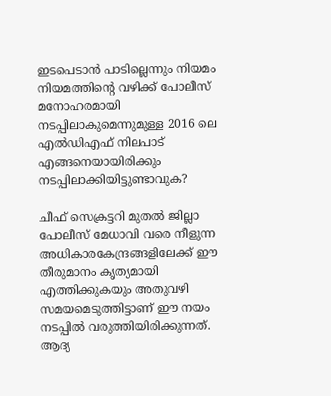ഇടപെടാൻ പാടില്ലെന്നും നിയമം നിയമത്തിന്റെ വഴിക്ക് പോലീസ് മനോഹരമായി നടപ്പിലാകുമെന്നുമുള്ള 2016 ലെ എൽഡിഎഫ് നിലപാട് എങ്ങനെയായിരിക്കും നടപ്പിലാക്കിയിട്ടുണ്ടാവുക?

ചീഫ് സെക്രട്ടറി മുതൽ ജില്ലാ പോലീസ് മേധാവി വരെ നീളുന്ന അധികാരകേന്ദ്രങ്ങളിലേക്ക് ഈ തീരുമാനം കൃത്യമായി എത്തിക്കുകയും അതുവഴി സമയമെടുത്തിട്ടാണ് ഈ നയം നടപ്പിൽ വരുത്തിയിരിക്കുന്നത്. ആദ്യ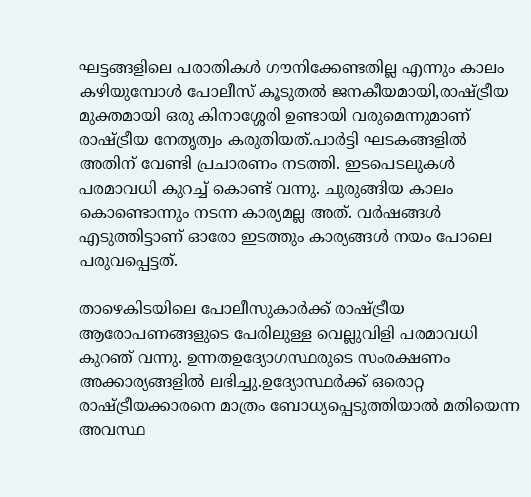ഘട്ടങ്ങളിലെ പരാതികൾ ഗൗനിക്കേണ്ടതില്ല എന്നും കാലം കഴിയുമ്പോൾ പോലീസ് കൂടുതൽ ജനകീയമായി,രാഷ്ട്രീയ മുക്തമായി ഒരു കിനാശ്ശേരി ഉണ്ടായി വരുമെന്നുമാണ് രാഷ്ട്രീയ നേതൃത്വം കരുതിയത്.പാർട്ടി ഘടകങ്ങളിൽ അതിന് വേണ്ടി പ്രചാരണം നടത്തി. ഇടപെടലുകൾ പരമാവധി കുറച്ച് കൊണ്ട് വന്നു. ചുരുങ്ങിയ കാലം കൊണ്ടൊന്നും നടന്ന കാര്യമല്ല അത്. വർഷങ്ങൾ എടുത്തിട്ടാണ് ഓരോ ഇടത്തും കാര്യങ്ങൾ നയം പോലെ പരുവപ്പെട്ടത്.

താഴെകിടയിലെ പോലീസുകാർക്ക് രാഷ്ട്രീയ ആരോപണങ്ങളുടെ പേരിലുള്ള വെല്ലുവിളി പരമാവധി കുറഞ് വന്നു. ഉന്നതഉദ്യോഗസ്ഥരുടെ സംരക്ഷണം അക്കാര്യങ്ങളിൽ ലഭിച്ചു.ഉദ്യോസ്ഥർക്ക് ഒരൊറ്റ രാഷ്ട്രീയക്കാരനെ മാത്രം ബോധ്യപ്പെടുത്തിയാൽ മതിയെന്ന അവസ്ഥ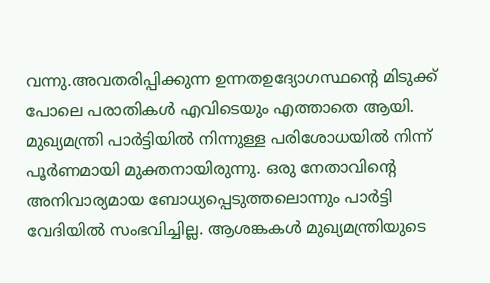വന്നു.അവതരിപ്പിക്കുന്ന ഉന്നതഉദ്യോഗസ്ഥന്റെ മിടുക്ക് പോലെ പരാതികൾ എവിടെയും എത്താതെ ആയി. മുഖ്യമന്ത്രി പാർട്ടിയിൽ നിന്നുള്ള പരിശോധയിൽ നിന്ന് പൂർണമായി മുക്തനായിരുന്നു. ഒരു നേതാവിന്റെ അനിവാര്യമായ ബോധ്യപ്പെടുത്തലൊന്നും പാർട്ടി വേദിയിൽ സംഭവിച്ചില്ല. ആശങ്കകൾ മുഖ്യമന്ത്രിയുടെ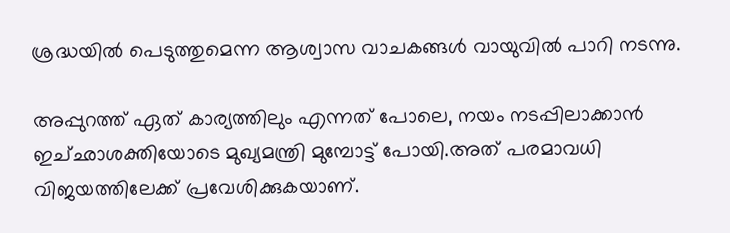ശ്രദ്ധയിൽ പെടുത്തുമെന്ന ആശ്വാസ വാചകങ്ങൾ വായുവിൽ പാറി നടന്നു.

അപ്പുറത്ത് ഏത് കാര്യത്തിലും എന്നത് പോലെ, നയം നടപ്പിലാക്കാൻ ഇച്‌ഛാശക്തിയോടെ മുഖ്യമന്ത്രി മുമ്പോട്ട് പോയി.അത് പരമാവധി വിജയത്തിലേക്ക് പ്രവേശിക്കുകയാണ്.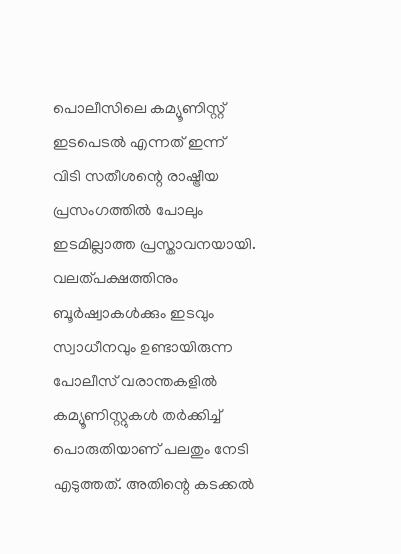പൊലീസിലെ കമ്യൂണിസ്റ്റ് ഇടപെടൽ എന്നത് ഇന്ന് വിടി സതീശന്റെ രാഷ്ട്രീയ പ്രസംഗത്തിൽ പോലും ഇടമില്ലാത്ത പ്രസ്താവനയായി.
വലത്പക്ഷത്തിനും ബൂർഷ്വാകൾക്കും ഇടവും സ്വാധീനവും ഉണ്ടായിരുന്ന പോലീസ് വരാന്തകളിൽ കമ്യൂണിസ്റ്റുകൾ തർക്കിച്ച് പൊരുതിയാണ് പലതും നേടി എടുത്തത്. അതിന്റെ കടക്കൽ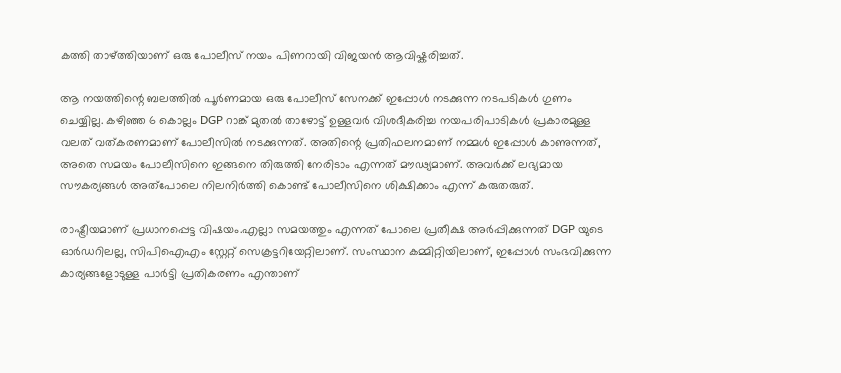കത്തി താഴ്ത്തിയാണ് ഒരു പോലീസ് നയം പിണറായി വിജയൻ ആവിഷ്കരിച്ചത്.

ആ നയത്തിന്റെ ബലത്തിൽ പൂർണമായ ഒരു പോലീസ് സേനക്ക് ഇപ്പോൾ നടക്കുന്ന നടപടികൾ ഗുണം ചെയ്യില്ല. കഴിഞ്ഞ 6 കൊല്ലം DGP റാങ്ക് മുതൽ താഴോട്ട് ഉള്ളവർ വിശദീകരിച്ച നയപരിപാടികൾ പ്രകാരമുള്ള വലത് വത്കരണമാണ് പോലീസിൽ നടക്കുന്നത്. അതിന്റെ പ്രതിഫലനമാണ് നമ്മൾ ഇപ്പോൾ കാണുന്നത്, അതെ സമയം പോലീസിനെ ഇങ്ങനെ തിരുത്തി നേരിടാം എന്നത് മൗഢ്യമാണ്. അവർക്ക് ലഭ്യമായ സൗകര്യങ്ങൾ അത്പോലെ നിലനിർത്തി കൊണ്ട് പോലീസിനെ ശിക്ഷിക്കാം എന്ന് കരുതരുത്.

രാഷ്ട്രീയമാണ് പ്രധാനപ്പെട്ട വിഷയം.എല്ലാ സമയത്തും എന്നത് പോലെ പ്രതീക്ഷ അർപ്പിക്കുന്നത് DGP യുടെ ഓർഡറിലല്ല, സിപിഐഎം സ്റ്റേറ്റ് സെക്രട്ടറിയേറ്റിലാണ്. സംസ്ഥാന കമ്മിറ്റിയിലാണ്, ഇപ്പോൾ സംഭവിക്കുന്ന കാര്യങ്ങളോടുള്ള പാർട്ടി പ്രതികരണം എന്താണ്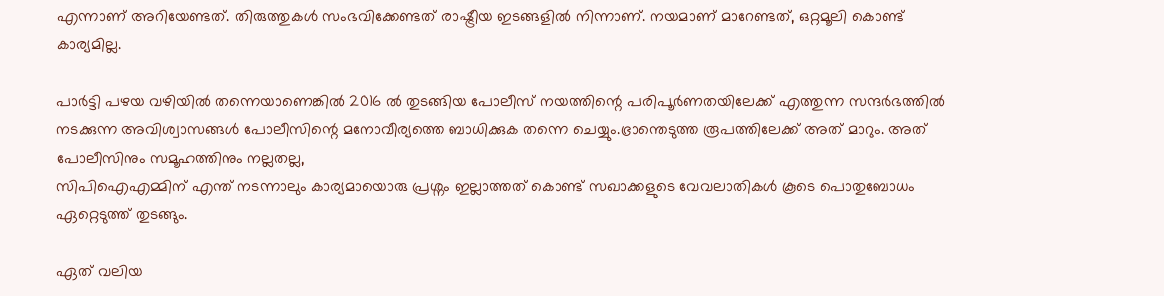എന്നാണ് അറിയേണ്ടത്. തിരുത്തുകൾ സംഭവിക്കേണ്ടത് രാഷ്ട്രീയ ഇടങ്ങളിൽ നിന്നാണ്. നയമാണ് മാറേണ്ടത്, ഒറ്റമൂലി കൊണ്ട് കാര്യമില്ല.

പാർട്ടി പഴയ വഴിയിൽ തന്നെയാണെങ്കിൽ 2016 ൽ തുടങ്ങിയ പോലീസ് നയത്തിന്റെ പരിപൂർണതയിലേക്ക് എത്തുന്ന സന്ദർഭത്തിൽ നടക്കുന്ന അവിശ്വാസങ്ങൾ പോലീസിന്റെ മനോവീര്യത്തെ ബാധിക്കുക തന്നെ ചെയ്യും.ഭ്രാന്തെടുത്ത രൂപത്തിലേക്ക് അത് മാറും. അത് പോലീസിനും സമൂഹത്തിനും നല്ലതല്ല,
സിപിഐഎമ്മിന് എന്ത് നടന്നാലും കാര്യമായൊരു പ്രശ്നം ഇല്ലാത്തത് കൊണ്ട് സഖാക്കളുടെ വേവലാതികൾ കൂടെ പൊതുബോധം ഏറ്റെടുത്ത് തുടങ്ങും.

ഏത് വലിയ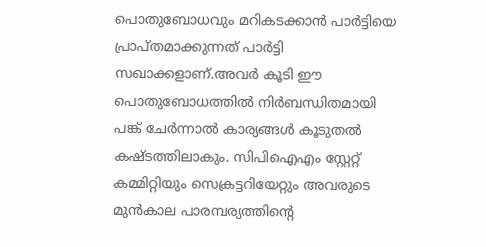പൊതുബോധവും മറികടക്കാൻ പാർട്ടിയെ പ്രാപ്തമാക്കുന്നത് പാർട്ടി സഖാക്കളാണ്.അവർ കൂടി ഈ പൊതുബോധത്തിൽ നിർബന്ധിതമായി പങ്ക് ചേർന്നാൽ കാര്യങ്ങൾ കൂടുതൽ കഷ്ടത്തിലാകും. സിപിഐഎം സ്റ്റേറ്റ് കമ്മിറ്റിയും സെക്രട്ടറിയേറ്റും അവരുടെ മുൻകാല പാരമ്പര്യത്തിന്റെ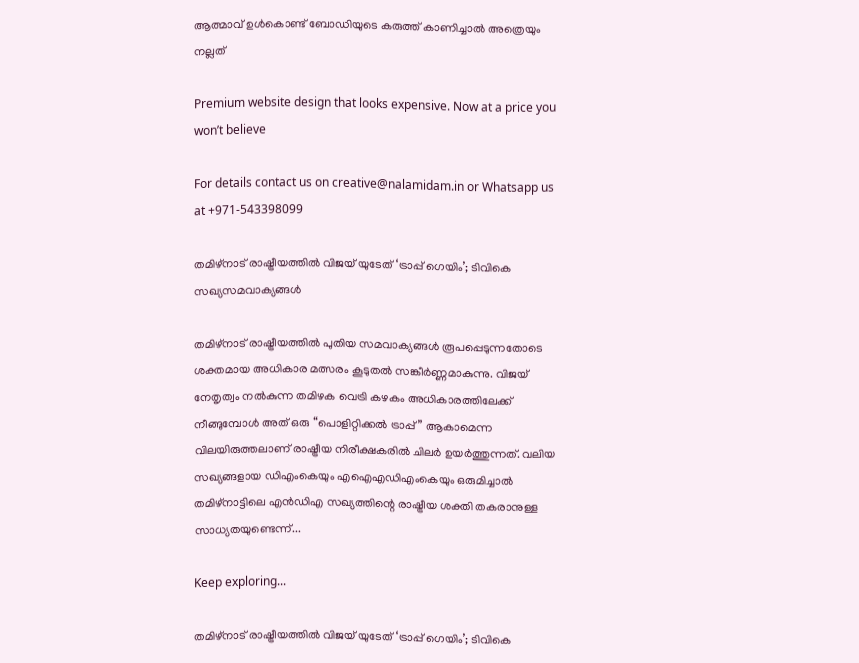ആത്മാവ് ഉൾകൊണ്ട് ബോഡിയുടെ കരുത്ത് കാണിച്ചാൽ അത്രെയും നല്ലത്

Premium website design that looks expensive. Now at a price you won’t believe

For details contact us on creative@nalamidam.in or Whatsapp us at +971-543398099

തമിഴ്‌നാട് രാഷ്ട്രീയത്തിൽ വിജയ് യുടേത് ‘ട്രാപ്പ് ഗെയിം’; ടിവികെ സഖ്യസമവാക്യങ്ങൾ

തമിഴ്‌നാട് രാഷ്ട്രീയത്തിൽ പുതിയ സമവാക്യങ്ങൾ രൂപപ്പെടുന്നതോടെ ശക്തമായ അധികാര മത്സരം കൂടുതൽ സങ്കീർണ്ണമാകുന്നു. വിജയ് നേതൃത്വം നൽകുന്ന തമിഴക വെട്രി കഴകം അധികാരത്തിലേക്ക് നീങ്ങുമ്പോൾ അത് ഒരു “പൊളിറ്റിക്കൽ ട്രാപ്പ്” ആകാമെന്ന വിലയിരുത്തലാണ് രാഷ്ട്രീയ നിരീക്ഷകരിൽ ചിലർ ഉയർത്തുന്നത്. വലിയ സഖ്യങ്ങളായ ഡിഎംകെയും എഐഎഡിഎംകെയും ഒരുമിച്ചാൽ തമിഴ്‌നാട്ടിലെ എൻഡിഎ സഖ്യത്തിന്റെ രാഷ്ട്രീയ ശക്തി തകരാനുള്ള സാധ്യതയുണ്ടെന്ന്...

Keep exploring...

തമിഴ്‌നാട് രാഷ്ട്രീയത്തിൽ വിജയ് യുടേത് ‘ട്രാപ്പ് ഗെയിം’; ടിവികെ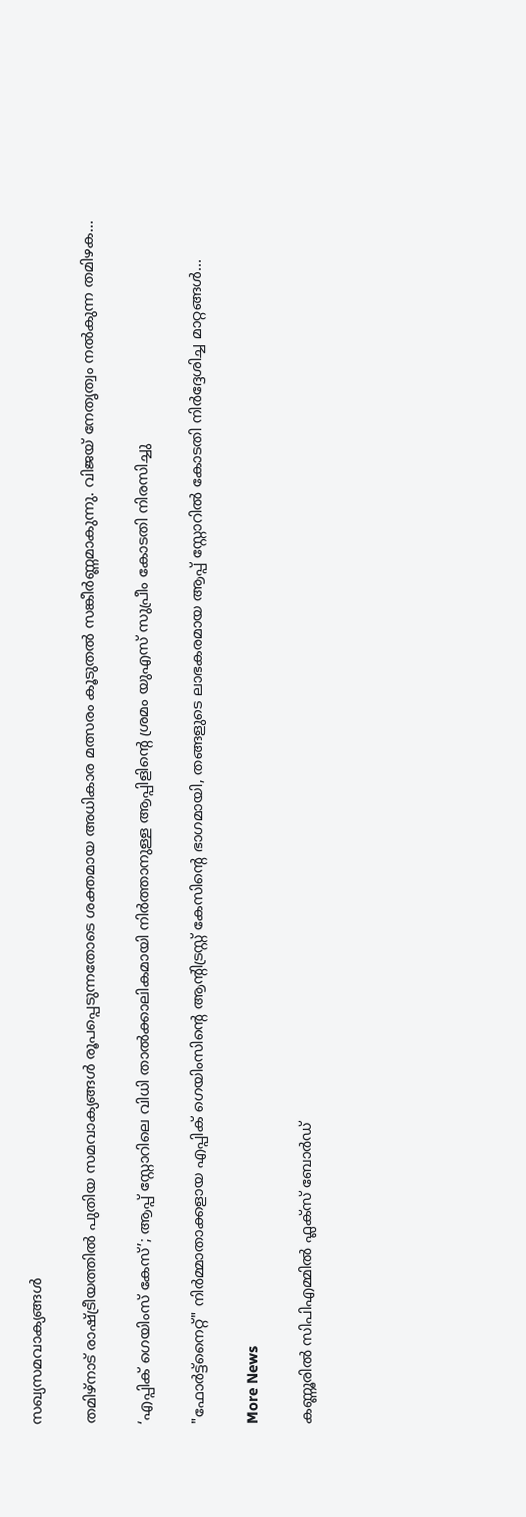സഖ്യസമവാക്യങ്ങൾ

തമിഴ്‌നാട് രാഷ്ട്രീയത്തിൽ പുതിയ സമവാക്യങ്ങൾ രൂപപ്പെടുന്നതോടെ ശക്തമായ അധികാര മത്സരം കൂടുതൽ സങ്കീർണ്ണമാകുന്നു. വിജയ് നേതൃത്വം നൽകുന്ന തമിഴക...

‘എപ്പിക് ഗെയിംസ് കേസ്’; ആപ്പ് സ്റ്റോറിലെ വിധി താൽക്കാലികമായി നിർത്താനുള്ള ആപ്പിളിൻ്റെ ശ്രമം യുഎസ് സുപ്രീം കോടതി നിരസിച്ചു

"ഫോർട്ട്‌നൈറ്റ്" നിർമ്മാതാക്കളായ എപ്പിക് ഗെയിംസിൻ്റെ ആന്റിട്രസ്റ്റ് കേസിൻ്റെ ഭാഗമായി, തങ്ങളുടെ ലാഭകരമായ ആപ്പ് സ്റ്റോറിൽ കോടതി നിർദ്ദേശിച്ച മാറ്റങ്ങൾ...

More News

കണ്ണൂരിൽ സിപിഎമ്മിൽ ഫ്ലക്‌സ് ബോർഡ്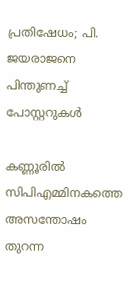പ്രതിഷേധം; പി. ജയരാജനെ പിന്തുണച്ച് പോസ്റ്ററുകൾ

കണ്ണൂരിൽ സിപിഎമ്മിനകത്തെ അസന്തോഷം തുറന്ന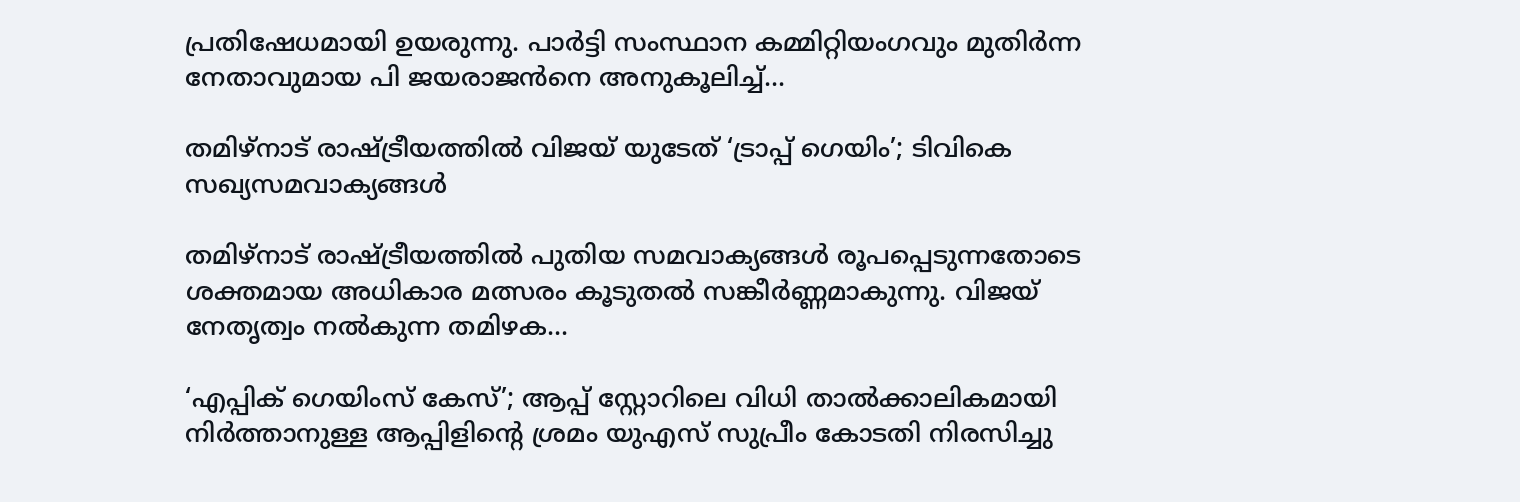പ്രതിഷേധമായി ഉയരുന്നു. പാർട്ടി സംസ്ഥാന കമ്മിറ്റിയംഗവും മുതിർന്ന നേതാവുമായ പി ജയരാജൻനെ അനുകൂലിച്ച്...

തമിഴ്‌നാട് രാഷ്ട്രീയത്തിൽ വിജയ് യുടേത് ‘ട്രാപ്പ് ഗെയിം’; ടിവികെ സഖ്യസമവാക്യങ്ങൾ

തമിഴ്‌നാട് രാഷ്ട്രീയത്തിൽ പുതിയ സമവാക്യങ്ങൾ രൂപപ്പെടുന്നതോടെ ശക്തമായ അധികാര മത്സരം കൂടുതൽ സങ്കീർണ്ണമാകുന്നു. വിജയ് നേതൃത്വം നൽകുന്ന തമിഴക...

‘എപ്പിക് ഗെയിംസ് കേസ്’; ആപ്പ് സ്റ്റോറിലെ വിധി താൽക്കാലികമായി നിർത്താനുള്ള ആപ്പിളിൻ്റെ ശ്രമം യുഎസ് സുപ്രീം കോടതി നിരസിച്ചു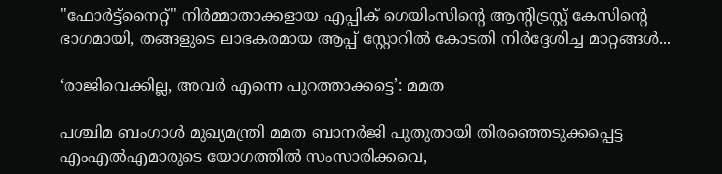"ഫോർട്ട്‌നൈറ്റ്" നിർമ്മാതാക്കളായ എപ്പിക് ഗെയിംസിൻ്റെ ആന്റിട്രസ്റ്റ് കേസിൻ്റെ ഭാഗമായി, തങ്ങളുടെ ലാഭകരമായ ആപ്പ് സ്റ്റോറിൽ കോടതി നിർദ്ദേശിച്ച മാറ്റങ്ങൾ...

‘രാജിവെക്കില്ല, അവർ എന്നെ പുറത്താക്കട്ടെ’: മമത

പശ്ചിമ ബംഗാൾ മുഖ്യമന്ത്രി മമത ബാനർജി പുതുതായി തിരഞ്ഞെടുക്കപ്പെട്ട എംഎൽഎമാരുടെ യോഗത്തിൽ സംസാരിക്കവെ,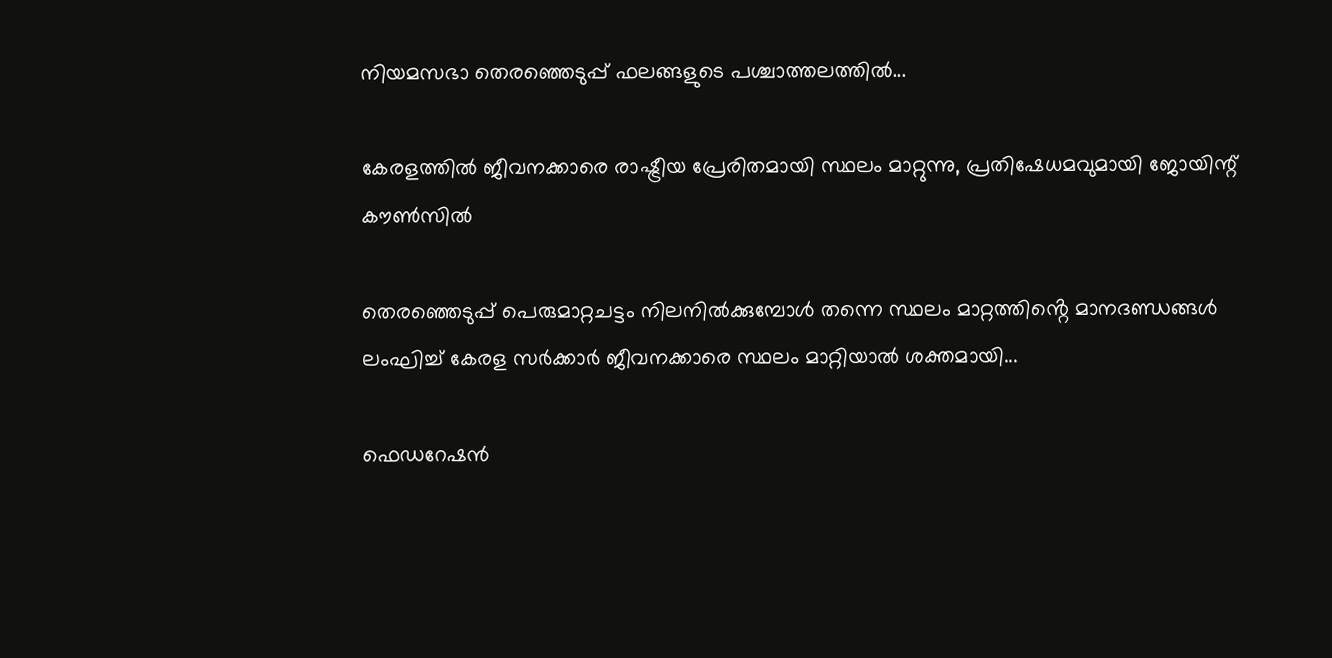നിയമസഭാ തെരഞ്ഞെടുപ്പ് ഫലങ്ങളുടെ പശ്ചാത്തലത്തിൽ...

കേരളത്തിൽ ജീവനക്കാരെ രാഷ്ട്രീയ പ്രേരിതമായി സ്ഥലം മാറ്റുന്നു, പ്രതിഷേധമവുമായി ജോയിന്റ് കൗൺസിൽ

തെരഞ്ഞെടുപ്പ് പെരുമാറ്റചട്ടം നിലനിൽക്കുമ്പോൾ തന്നെ സ്ഥലം മാറ്റത്തിൻ്റെ മാനദണ്ഡങ്ങൾ ലംഘിച്ച് കേരള സർക്കാർ ജീവനക്കാരെ സ്ഥലം മാറ്റിയാൽ ശക്തമായി...

ഫെഡറേഷൻ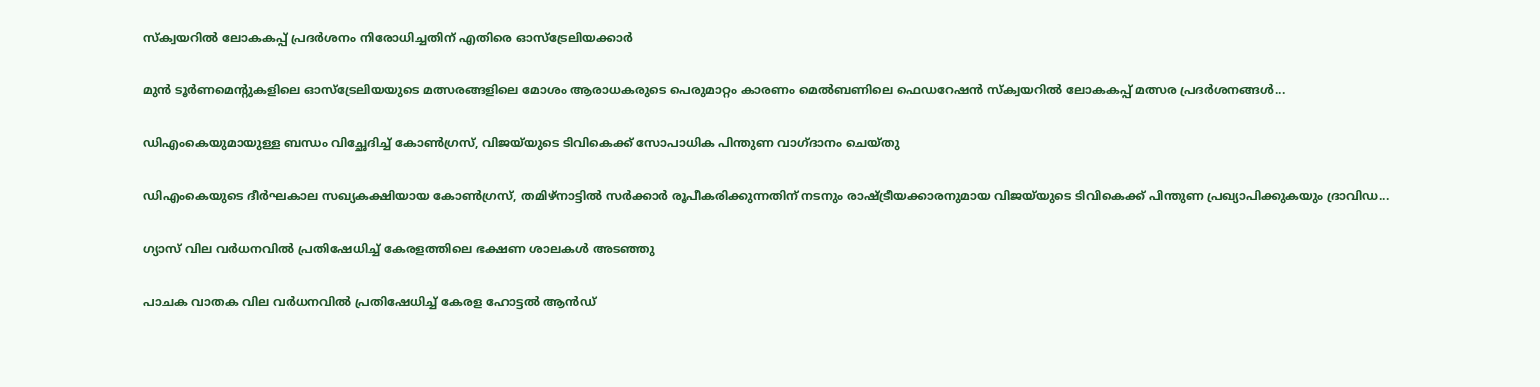സ്ക്വയറിൽ ലോകകപ്പ് പ്രദർശനം നിരോധിച്ചതിന് എതിരെ ഓസ്‌ട്രേലിയക്കാർ

മുൻ ടൂർണമെന്റുകളിലെ ഓസ്‌ട്രേലിയയുടെ മത്സരങ്ങളിലെ മോശം ആരാധകരുടെ പെരുമാറ്റം കാരണം മെൽബണിലെ ഫെഡറേഷൻ സ്ക്വയറിൽ ലോകകപ്പ് മത്സര പ്രദർശനങ്ങൾ...

ഡിഎംകെയുമായുള്ള ബന്ധം വിച്ഛേദിച്ച് കോൺഗ്രസ്, വിജയ്‌യുടെ ടിവികെക്ക് സോപാധിക പിന്തുണ വാഗ്‌ദാനം ചെയ്‌തു

ഡിഎംകെയുടെ ദീർഘകാല സഖ്യകക്ഷിയായ കോൺഗ്രസ്, തമിഴ്‌നാട്ടിൽ സർക്കാർ രൂപീകരിക്കുന്നതിന് നടനും രാഷ്ട്രീയക്കാരനുമായ വിജയ്‌യുടെ ടിവികെക്ക് പിന്തുണ പ്രഖ്യാപിക്കുകയും ദ്രാവിഡ...

ഗ്യാസ് വില വർധനവിൽ പ്രതിഷേധിച്ച് കേരളത്തിലെ ഭക്ഷണ ശാലകൾ അടഞ്ഞു

പാചക വാതക വില വർധനവിൽ പ്രതിഷേധിച്ച് കേരള ഹോട്ടൽ ആൻഡ്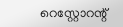റെസ്റ്റോറന്റ്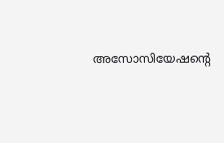അസോസിയേഷൻ്റെ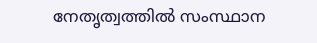നേതൃത്വത്തിൽ സംസ്ഥാന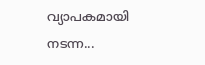വ്യാപകമായി നടന്ന...